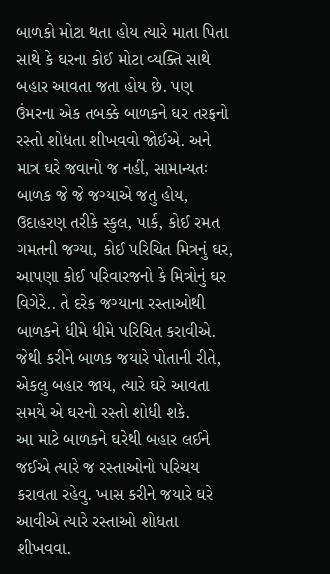બાળકો મોટા થતા હોય ત્યારે માતા પિતા સાથે કે ઘરના કોઈ મોટા વ્યક્તિ સાથે બહાર આવતા જતા હોય છે. પણ ઉંમરના એક તબક્કે બાળકને ઘર તરફનો રસ્તો શોધતા શીખવવો જોઈએ. અને માત્ર ઘરે જવાનો જ નહીં, સામાન્યતઃ બાળક જે જે જગ્યાએ જતુ હોય, ઉદાહરણ તરીકે સ્કુલ, પાર્ક, કોઈ રમત ગમતની જગ્યા, કોઈ પરિચિત મિત્રનું ઘર, આપણા કોઈ પરિવારજનો કે મિત્રોનું ઘર વિગેરે.. તે દરેક જગ્યાના રસ્તાઓથી બાળકને ધીમે ધીમે પરિચિત કરાવીએ. જેથી કરીને બાળક જયારે પોતાની રીતે, એકલુ બહાર જાય, ત્યારે ઘરે આવતા સમયે એ ઘરનો રસ્તો શોધી શકે.
આ માટે બાળકને ઘરેથી બહાર લઈને જઈએ ત્યારે જ રસ્તાઓનો પરિચય કરાવતા રહેવુ. ખાસ કરીને જયારે ઘરે આવીએ ત્યારે રસ્તાઓ શોધતા શીખવવા.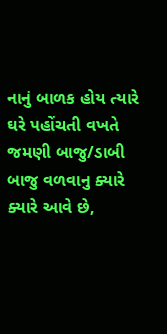નાનું બાળક હોય ત્યારે ઘરે પહોંચતી વખતે જમણી બાજુ/ડાબી બાજુ વળવાનુ ક્યારે ક્યારે આવે છે,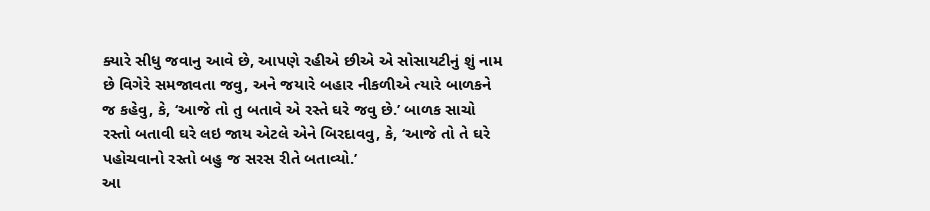ક્યારે સીધુ જવાનુ આવે છે, આપણે રહીએ છીએ એ સોસાયટીનું શું નામ છે વિગેરે સમજાવતા જવુ, અને જયારે બહાર નીકળીએ ત્યારે બાળકને જ કહેવુ, કે, ‘આજે તો તુ બતાવે એ રસ્તે ઘરે જવુ છે.’ બાળક સાચો રસ્તો બતાવી ઘરે લઇ જાય એટલે એને બિરદાવવુ, કે, ‘આજે તો તે ઘરે પહોચવાનો રસ્તો બહુ જ સરસ રીતે બતાવ્યો.’
આ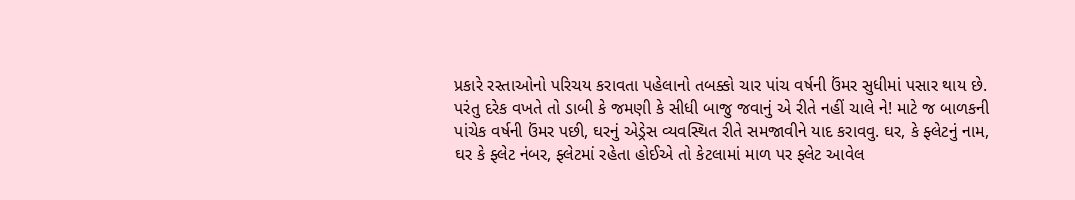પ્રકારે રસ્તાઓનો પરિચય કરાવતા પહેલાનો તબક્કો ચાર પાંચ વર્ષની ઉંમર સુધીમાં પસાર થાય છે. પરંતુ દરેક વખતે તો ડાબી કે જમણી કે સીધી બાજુ જવાનું એ રીતે નહીં ચાલે ને! માટે જ બાળકની પાંચેક વર્ષની ઉંમર પછી, ઘરનું એડ્રેસ વ્યવસ્થિત રીતે સમજાવીને યાદ કરાવવુ. ઘર, કે ફ્લેટનું નામ, ઘર કે ફ્લેટ નંબર, ફ્લેટમાં રહેતા હોઈએ તો કેટલામાં માળ પર ફ્લેટ આવેલ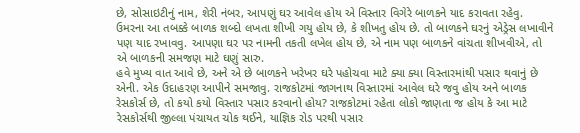છે, સોસાઇટીનું નામ, શેરી નંબર, આપણું ઘર આવેલ હોય એ વિસ્તાર વિગેરે બાળકને યાદ કરાવતા રહેવુ. ઉમરના આ તબક્કે બાળક શબ્દો લખતા શીખી ગયુ હોય છે, કે શીખતુ હોય છે. તો બાળકને ઘરનું એડ્રેસ લખાવીને પણ યાદ રખાવવુ. આપણા ઘર પર નામની તકતી લખેલ હોય છે, એ નામ પણ બાળકને વાંચતા શીખવીએ, તો એ બાળકની સમજણ માટે ઘણું સારુ.
હવે મુખ્ય વાત આવે છે, અને એ છે બાળકને ખરેખર ઘરે પહોચવા માટે ક્યા ક્યા વિસ્તારમાંથી પસાર થવાનું છે એની. એક ઉદાહરણ આપીને સમજાવુ. રાજકોટમાં જાગનાથ વિસ્તારમાં આવેલ ઘરે જવુ હોય અને બાળક રેસકોર્સ છે, તો કયો કયો વિસ્તાર પસાર કરવાનો હોય? રાજકોટમાં રહેતા લોકો જાણતા જ હોય કે આ માટે રેસકોર્સથી જીલ્લા પંચાયત ચોક થઈને, યાજ્ઞિક રોડ પરથી પસાર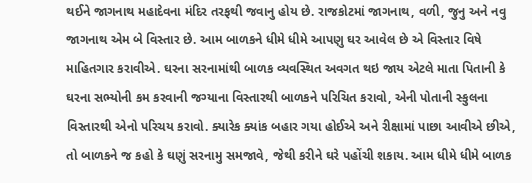થઈને જાગનાથ મહાદેવના મંદિર તરફથી જવાનુ હોય છે. રાજકોટમાં જાગનાથ, વળી, જુનુ અને નવુ જાગનાથ એમ બે વિસ્તાર છે. આમ બાળકને ધીમે ધીમે આપણુ ઘર આવેલ છે એ વિસ્તાર વિષે માહિતગાર કરાવીએ. ઘરના સરનામાંથી બાળક વ્યવસ્થિત અવગત થઇ જાય એટલે માતા પિતાની કે ઘરના સભ્યોની કમ કરવાની જગ્યાના વિસ્તારથી બાળકને પરિચિત કરાવો, એની પોતાની સ્કુલના વિસ્તારથી એનો પરિચય કરાવો. ક્યારેક ક્યાંક બહાર ગયા હોઈએ અને રીક્ષામાં પાછા આવીએ છીએ, તો બાળકને જ કહો કે ઘણું સરનામુ સમજાવે, જેથી કરીને ઘરે પહોંચી શકાય. આમ ધીમે ધીમે બાળક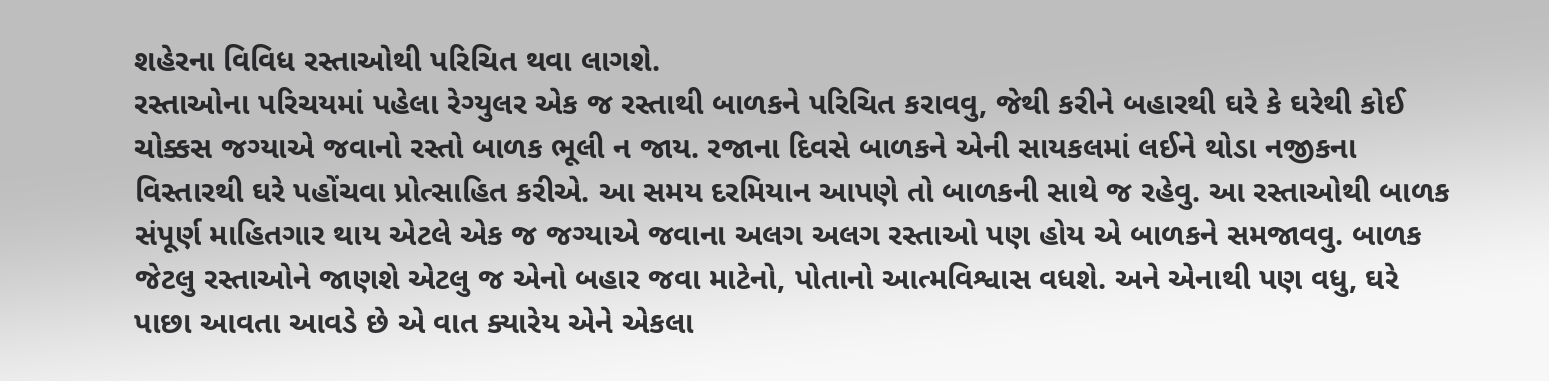શહેરના વિવિધ રસ્તાઓથી પરિચિત થવા લાગશે.
રસ્તાઓના પરિચયમાં પહેલા રેગ્યુલર એક જ રસ્તાથી બાળકને પરિચિત કરાવવુ, જેથી કરીને બહારથી ઘરે કે ઘરેથી કોઈ ચોક્કસ જગ્યાએ જવાનો રસ્તો બાળક ભૂલી ન જાય. રજાના દિવસે બાળકને એની સાયકલમાં લઈને થોડા નજીકના વિસ્તારથી ઘરે પહોંચવા પ્રોત્સાહિત કરીએ. આ સમય દરમિયાન આપણે તો બાળકની સાથે જ રહેવુ. આ રસ્તાઓથી બાળક સંપૂર્ણ માહિતગાર થાય એટલે એક જ જગ્યાએ જવાના અલગ અલગ રસ્તાઓ પણ હોય એ બાળકને સમજાવવુ. બાળક જેટલુ રસ્તાઓને જાણશે એટલુ જ એનો બહાર જવા માટેનો, પોતાનો આત્મવિશ્વાસ વધશે. અને એનાથી પણ વધુ, ઘરે પાછા આવતા આવડે છે એ વાત ક્યારેય એને એકલા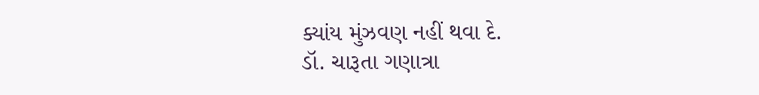ક્યાંય મુંઝવણ નહીં થવા દે.
ડૉ. ચારૂતા ગણાત્રા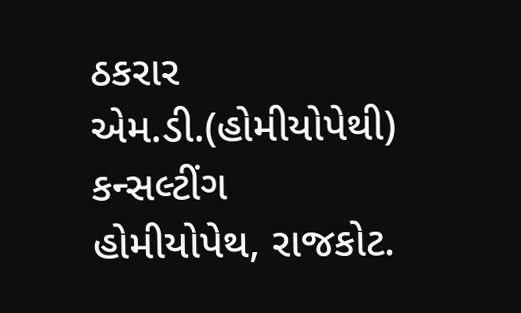ઠકરાર
એમ.ડી.(હોમીયોપેથી)
કન્સલ્ટીંગ હોમીયોપેથ, રાજકોટ.